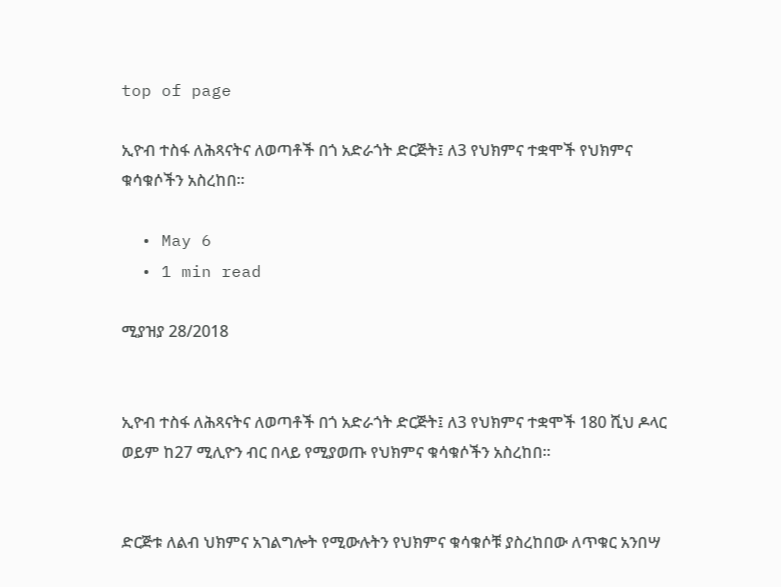top of page

ኢዮብ ተስፋ ለሕጻናትና ለወጣቶች በጎ አድራጎት ድርጅት፤ ለ3 የህክምና ተቋሞች የህክምና ቁሳቁሶችን አስረከበ።

  • May 6
  • 1 min read

ሚያዝያ 28/2018


ኢዮብ ተስፋ ለሕጻናትና ለወጣቶች በጎ አድራጎት ድርጅት፤ ለ3 የህክምና ተቋሞች 180 ሺህ ዶላር ወይም ከ27 ሚሊዮን ብር በላይ የሚያወጡ የህክምና ቁሳቁሶችን አስረከበ።


ድርጅቱ ለልብ ህክምና አገልግሎት የሚውሉትን የህክምና ቁሳቁሶቹ ያስረከበው ለጥቁር አንበሣ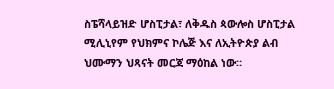ስፔሻላይዝድ ሆስፒታል፣ ለቅዱስ ጳውሎስ ሆስፒታል ሚሊኒየም የህክምና ኮሌጅ እና ለኢትዮጵያ ልብ ህሙማን ህጻናት መርጃ ማዕከል ነው።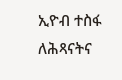ኢዮብ ተስፋ ለሕጻናትና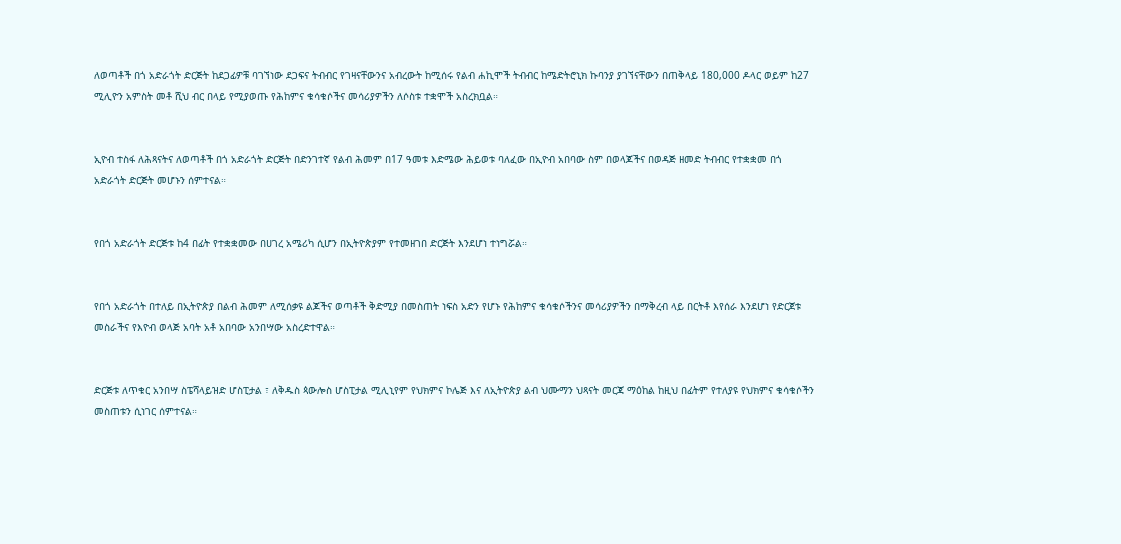ለወጣቶች በጎ አድራጎት ድርጅት ከደጋፊዎቹ ባገኘነው ደጋፍና ትብብር የገዛናቸውንና አብረውት ከሚሰሩ የልብ ሐኪሞች ትብብር ከሜድትሮኒክ ኩባንያ ያገኘናቸውን በጠቅላይ 180,000 ዶላር ወይም ከ27 ሚሊዮን አምስት መቶ ሺህ ብር በላይ የሚያወጡ የሕከምና ቁሳቁሶችና መሳሪያዎችን ለሶስቱ ተቋሞች አስረክቧል።


ኢዮብ ተስፋ ለሕጻናትና ለወጣቶች በጎ አድራጎት ድርጅት በድንገተኛ የልብ ሕመም በ17 ዓመቱ እድሜው ሕይወቱ ባለፈው በኢዮብ አበባው ስም በወላጆችና በወዳጅ ዘመድ ትብብር የተቋቋመ በጎ አድራጎት ድርጅት መሆኑን ሰምተናል።


የበጎ አድራጎት ድርጅቱ ከ4 በፊት የተቋቋመው በሀገረ አሜሪካ ሲሆን በኢትዮጵያም የተመዘገበ ድርጅት እንደሆነ ተነግሯል።


የበጎ አድራጎት በተለይ በኢትዮጵያ በልብ ሕመም ለሚሰቃዩ ልጆችና ወጣቶች ቅድሚያ በመስጠት ነፍስ አድን የሆኑ የሕከምና ቁሳቁሶችንና መሳሪያዎችን በማቅረብ ላይ በርትቶ እየሰራ እንደሆነ የድርጀቱ መስራችና የእዮብ ወላጅ አባት አቶ አበባው አንበሣው አስረድተዋል።


ድርጅቱ ለጥቁር አንበሣ ስፔሻላይዝድ ሆስፒታል ፣ ለቅዱስ ጳውሎስ ሆስፒታል ሚሊኒየም የህክምና ኮሌጅ እና ለኢትዮጵያ ልብ ህሙማን ህጻናት መርጃ ማዕከል ከዚህ በፊትም የተለያዩ የህክምና ቁሳቁሶችን መስጠቱን ሲነገር ሰምተናል።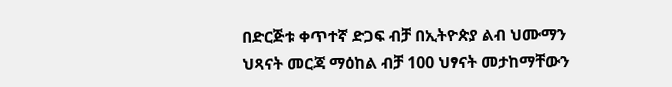በድርጅቱ ቀጥተኛ ድጋፍ ብቻ በኢትዮጵያ ልብ ህሙማን ህጻናት መርጃ ማዕከል ብቻ 100 ህፃናት መታከማቸውን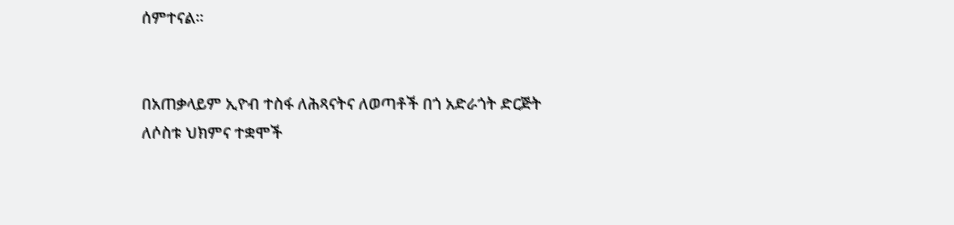ሰምተናል።


በአጠቃላይም ኢዮብ ተስፋ ለሕጻናትና ለወጣቶች በጎ አድራጎት ድርጅት ለሶስቱ ህክምና ተቋሞች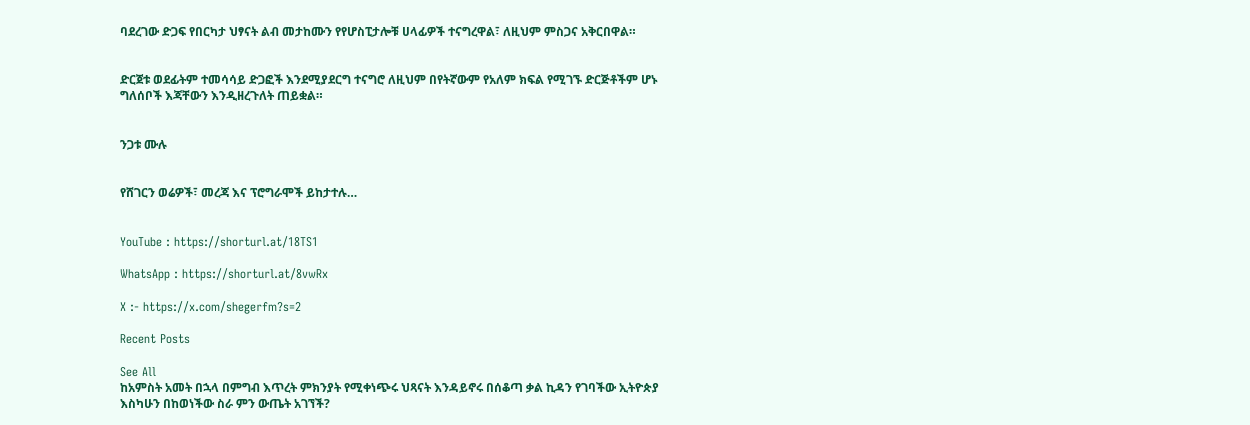ባደረገው ድጋፍ የበርካታ ህፃናት ልብ መታከሙን የየሆስፒታሎቹ ሀላፊዎች ተናግረዋል፣ ለዚህም ምስጋና አቅርበዋል።


ድርጀቱ ወደፊትም ተመሳሳይ ድጋፎች እንደሚያደርግ ተናግሮ ለዚህም በየትኛውም የአለም ክፍል የሚገኙ ድርጅቶችም ሆኑ ግለሰቦች እጃቸውን እንዲዘረጉለት ጠይቋል።


ንጋቱ ሙሉ


የሸገርን ወሬዎች፣ መረጃ እና ፕሮግራሞች ይከታተሉ…


YouTube : https://shorturl.at/18TS1

WhatsApp : https://shorturl.at/8vwRx

X :- https://x.com/shegerfm?s=2

Recent Posts

See All
ከአምስት አመት በኋላ በምግብ እጥረት ምክንያት የሚቀነጭሩ ህጻናት እንዳይኖሩ በሰቆጣ ቃል ኪዳን የገባችው ኢትዮጵያ እስካሁን በከወነችው ስራ ምን ውጤት አገኘች?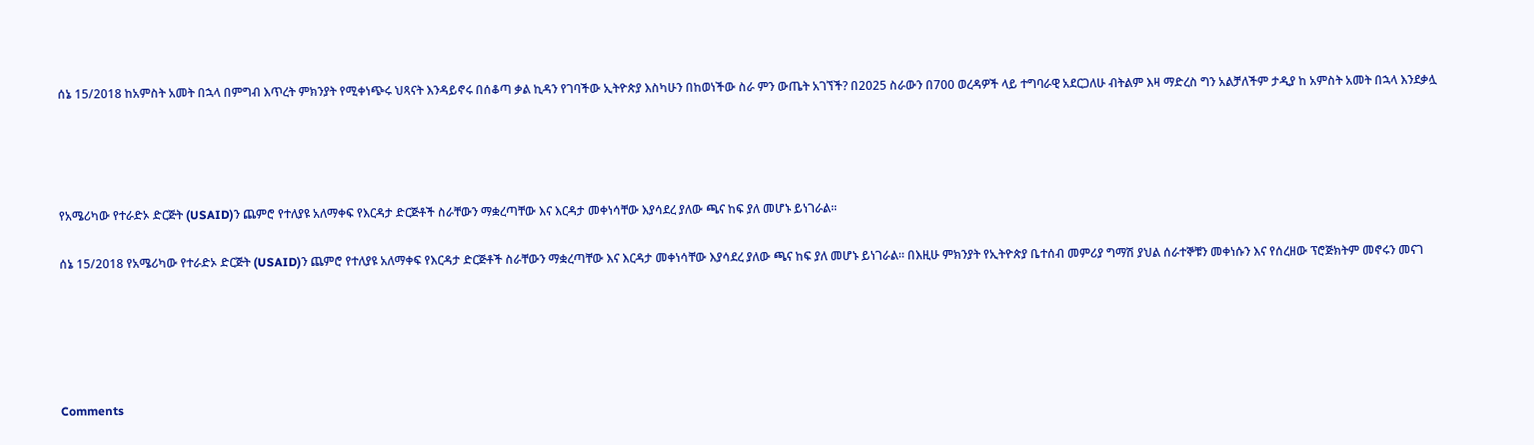ሰኔ 15/2018 ከአምስት አመት በኋላ በምግብ እጥረት ምክንያት የሚቀነጭሩ ህጻናት እንዳይኖሩ በሰቆጣ ቃል ኪዳን የገባችው ኢትዮጵያ እስካሁን በከወነችው ስራ ምን ውጤት አገኘች? በ2025 ስራውን በ700 ወረዳዎች ላይ ተግባራዊ አደርጋለሁ ብትልም እዛ ማድረስ ግን አልቻለችም ታዲያ ከ አምስት አመት በኋላ እንደቃሏ




የአሜሪካው የተራድኦ ድርጅት (USAID)ን ጨምሮ የተለያዩ አለማቀፍ የእርዳታ ድርጅቶች ስራቸውን ማቋረጣቸው እና እርዳታ መቀነሳቸው እያሳደረ ያለው ጫና ከፍ ያለ መሆኑ ይነገራል፡፡

ሰኔ 15/2018 የአሜሪካው የተራድኦ ድርጅት (USAID)ን ጨምሮ የተለያዩ አለማቀፍ የእርዳታ ድርጅቶች ስራቸውን ማቋረጣቸው እና እርዳታ መቀነሳቸው እያሳደረ ያለው ጫና ከፍ ያለ መሆኑ ይነገራል፡፡ በእዚሁ ምክንያት የኢትዮጵያ ቤተሰብ መምሪያ ግማሽ ያህል ሰራተኞቹን መቀነሱን እና የሰረዘው ፕሮጅክትም መኖሩን መናገ





Comments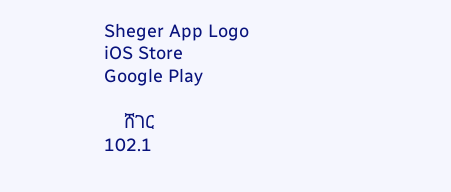Sheger App Logo
iOS Store
Google Play

    ሸገር
102.1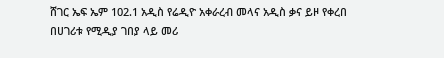ሸገር ኤፍ ኤም 102.1 አዲስ የሬዲዮ አቀራረብ መላና አዲስ ቃና ይዞ የቀረበ በሀገሪቱ የሚዲያ ገበያ ላይ መሪ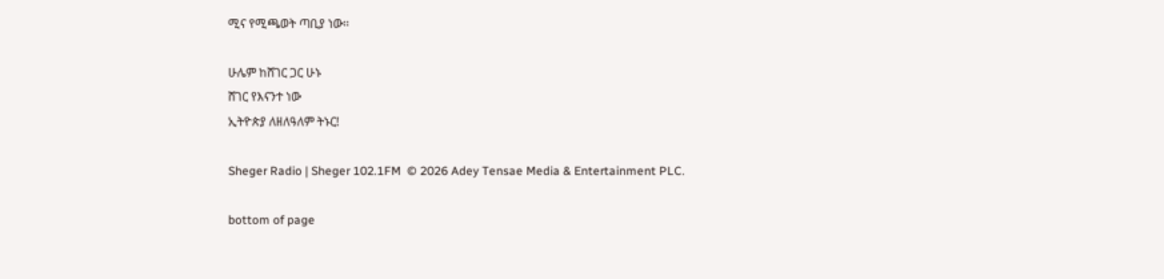ሚና የሚጫወት ጣቢያ ነው፡፡

ሁሌም ከሸገር ጋር ሁኑ
ሸገር የእናንተ ነው
ኢትዮጵያ ለዘለዓለም ትኑር!

Sheger Radio | Sheger 102.1FM  © 2026 Adey Tensae Media & Entertainment PLC.

bottom of page